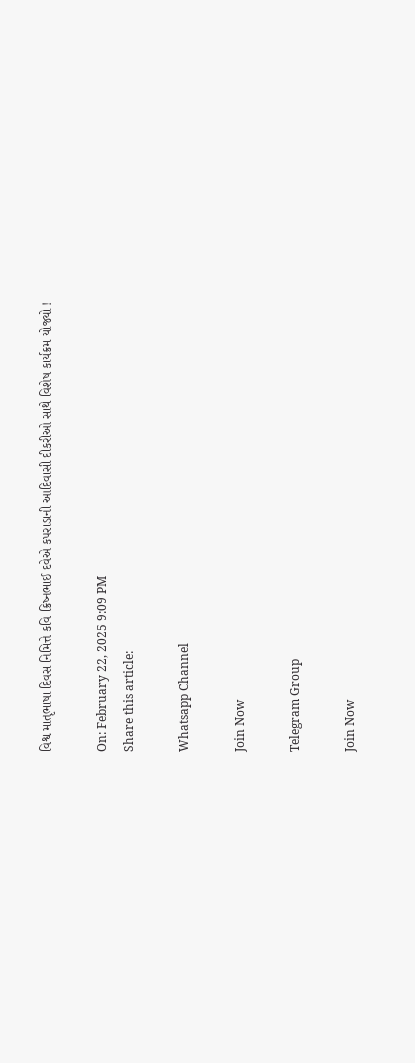વિશ્વ માતૃભાષા દિવસ નિમિત્તે કવિ ક્રિષ્નભાઈ દવેએ કપરાડાની આદિવાસી દીકરીઓ સાથે વિશેષ કાર્યક્રમ યોજ્યો !

On: February 22, 2025 9:09 PM
Share this article:

Whatsapp Channel

Join Now

Telegram Group

Join Now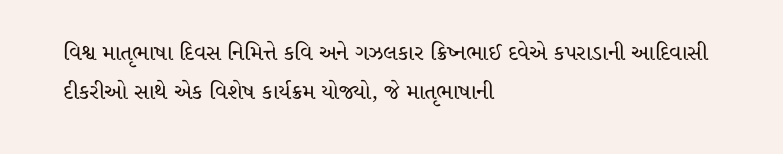વિશ્વ માતૃભાષા દિવસ નિમિત્તે કવિ અને ગઝલકાર ક્રિષ્નભાઈ દવેએ કપરાડાની આદિવાસી દીકરીઓ સાથે એક વિશેષ કાર્યક્રમ યોજ્યો, જે માતૃભાષાની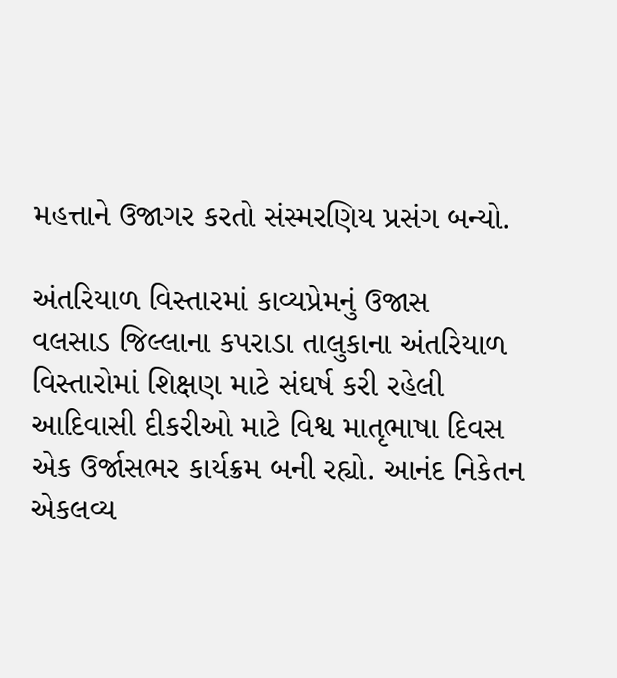મહત્તાને ઉજાગર કરતો સંસ્મરણિય પ્રસંગ બન્યો.

અંતરિયાળ વિસ્તારમાં કાવ્યપ્રેમનું ઉજાસ
વલસાડ જિલ્લાના કપરાડા તાલુકાના અંતરિયાળ વિસ્તારોમાં શિક્ષણ માટે સંઘર્ષ કરી રહેલી આદિવાસી દીકરીઓ માટે વિશ્વ માતૃભાષા દિવસ એક ઉર્જાસભર કાર્યક્રમ બની રહ્યો. આનંદ નિકેતન એકલવ્ય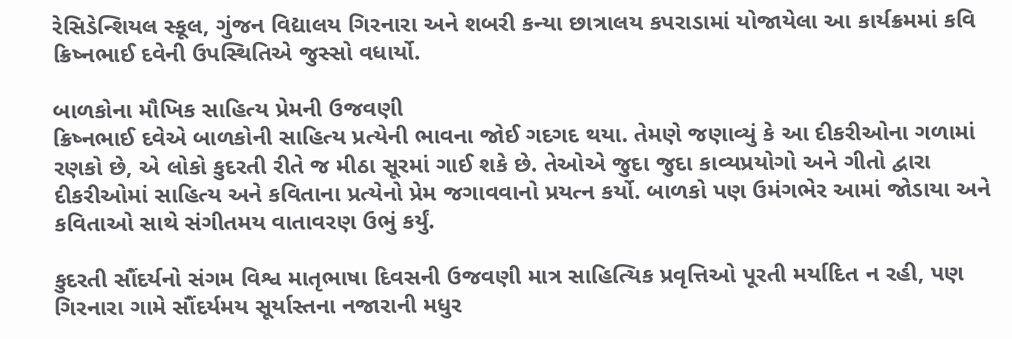રેસિડેન્શિયલ સ્કૂલ, ગુંજન વિદ્યાલય ગિરનારા અને શબરી કન્યા છાત્રાલય કપરાડામાં યોજાયેલા આ કાર્યક્રમમાં કવિ ક્રિષ્નભાઈ દવેની ઉપસ્થિતિએ જુસ્સો વધાર્યો.

બાળકોના મૌખિક સાહિત્ય પ્રેમની ઉજવણી
ક્રિષ્નભાઈ દવેએ બાળકોની સાહિત્ય પ્રત્યેની ભાવના જોઈ ગદગદ થયા. તેમણે જણાવ્યું કે આ દીકરીઓના ગળામાં રણકો છે, એ લોકો કુદરતી રીતે જ મીઠા સૂરમાં ગાઈ શકે છે. તેઓએ જુદા જુદા કાવ્યપ્રયોગો અને ગીતો દ્વારા દીકરીઓમાં સાહિત્ય અને કવિતાના પ્રત્યેનો પ્રેમ જગાવવાનો પ્રયત્ન કર્યો. બાળકો પણ ઉમંગભેર આમાં જોડાયા અને કવિતાઓ સાથે સંગીતમય વાતાવરણ ઉભું કર્યું.

કુદરતી સૌંદર્યનો સંગમ વિશ્વ માતૃભાષા દિવસની ઉજવણી માત્ર સાહિત્યિક પ્રવૃત્તિઓ પૂરતી મર્યાદિત ન રહી, પણ ગિરનારા ગામે સૌંદર્યમય સૂર્યાસ્તના નજારાની મધુર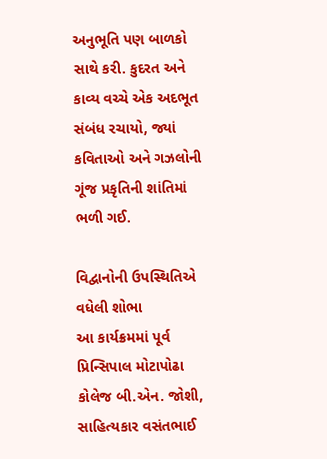અનુભૂતિ પણ બાળકો સાથે કરી. કુદરત અને કાવ્ય વચ્ચે એક અદભૂત સંબંધ રચાયો, જ્યાં કવિતાઓ અને ગઝલોની ગૂંજ પ્રકૃતિની શાંતિમાં ભળી ગઈ.

વિદ્વાનોની ઉપસ્થિતિએ વધેલી શોભા
આ કાર્યક્રમમાં પૂર્વ પ્રિન્સિપાલ મોટાપોઢા કોલેજ બી.એન. જોશી, સાહિત્યકાર વસંતભાઈ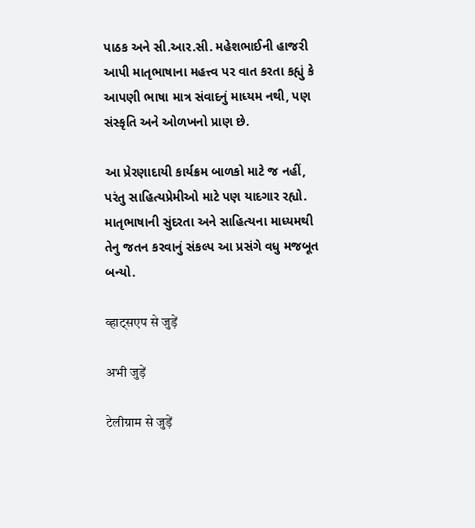પાઠક અને સી.આર.સી. મહેશભાઈની હાજરી આપી માતૃભાષાના મહત્ત્વ પર વાત કરતા કહ્યું કે આપણી ભાષા માત્ર સંવાદનું માધ્યમ નથી, પણ સંસ્કૃતિ અને ઓળખનો પ્રાણ છે.

આ પ્રેરણાદાયી કાર્યક્રમ બાળકો માટે જ નહીં, પરંતુ સાહિત્યપ્રેમીઓ માટે પણ યાદગાર રહ્યો. માતૃભાષાની સુંદરતા અને સાહિત્યના માધ્યમથી તેનુ જતન કરવાનું સંકલ્પ આ પ્રસંગે વધુ મજબૂત બન્યો.

व्हाट्सएप से जुड़ें

अभी जुड़ें

टेलीग्राम से जुड़ें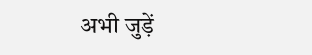अभी जुड़ें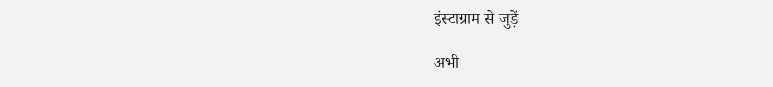इंस्टाग्राम से जुड़ें

अभी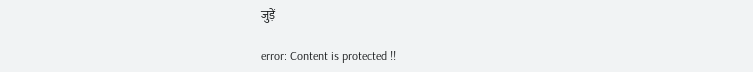जुड़ें

error: Content is protected !!